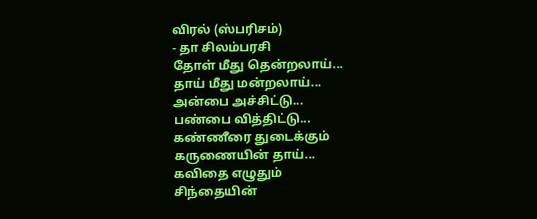விரல் (ஸ்பரிசம்)
- தா சிலம்பரசி
தோள் மீது தென்றலாய்...
தாய் மீது மன்றலாய்...
அன்பை அச்சிட்டு...
பண்பை வித்திட்டு...
கண்ணீரை துடைக்கும்
கருணையின் தாய்...
கவிதை எழுதும்
சிந்தையின்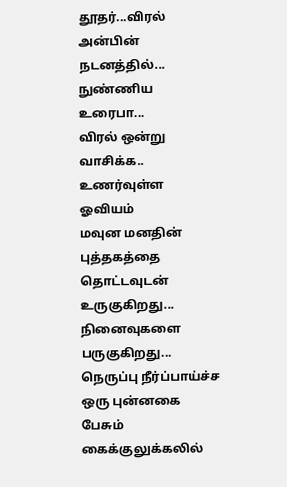தூதர்...விரல்
அன்பின் நடனத்தில்...
நுண்ணிய உரைபா...
விரல் ஒன்று வாசிக்க..
உணர்வுள்ள ஓவியம்
மவுன மனதின்
புத்தகத்தை
தொட்டவுடன் உருகுகிறது...
நினைவுகளை பருகுகிறது...
நெருப்பு நீர்ப்பாய்ச்ச
ஒரு புன்னகை
பேசும்
கைக்குலுக்கலில்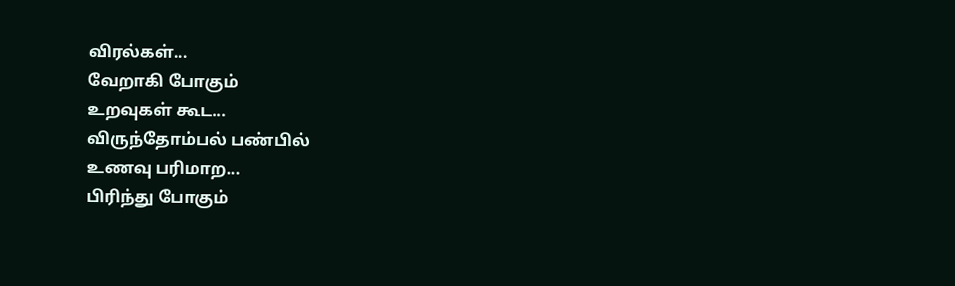விரல்கள்...
வேறாகி போகும்
உறவுகள் கூட...
விருந்தோம்பல் பண்பில்
உணவு பரிமாற...
பிரிந்து போகும்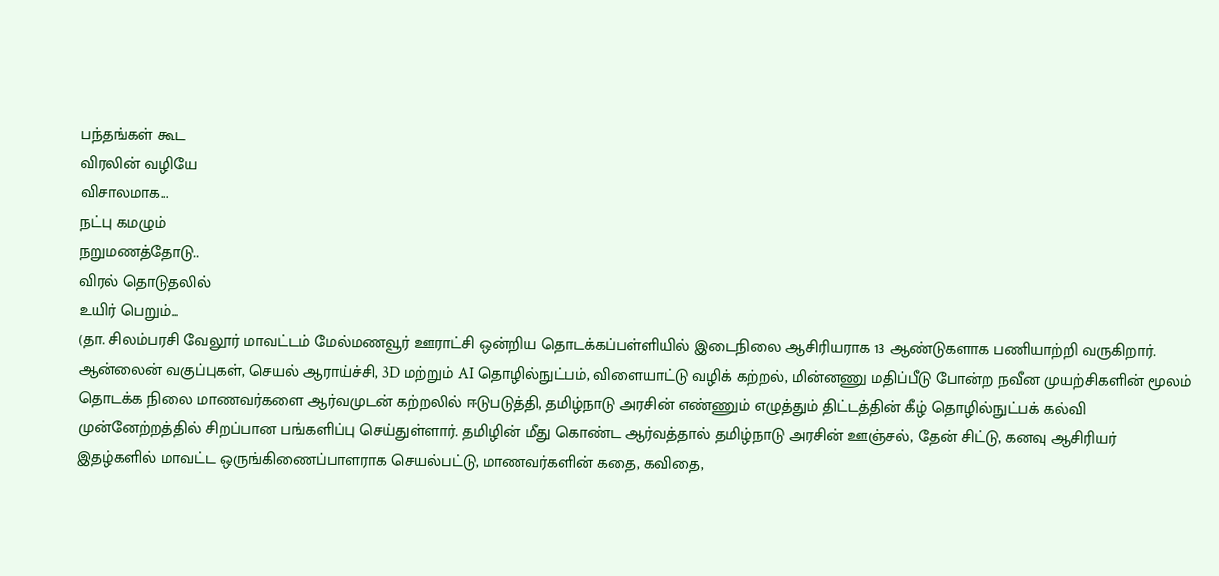பந்தங்கள் கூட
விரலின் வழியே
விசாலமாக...
நட்பு கமழும்
நறுமணத்தோடு..
விரல் தொடுதலில்
உயிர் பெறும்...
(தா. சிலம்பரசி வேலூர் மாவட்டம் மேல்மணவூர் ஊராட்சி ஒன்றிய தொடக்கப்பள்ளியில் இடைநிலை ஆசிரியராக 13 ஆண்டுகளாக பணியாற்றி வருகிறார். ஆன்லைன் வகுப்புகள், செயல் ஆராய்ச்சி, 3D மற்றும் AI தொழில்நுட்பம், விளையாட்டு வழிக் கற்றல், மின்னணு மதிப்பீடு போன்ற நவீன முயற்சிகளின் மூலம் தொடக்க நிலை மாணவர்களை ஆர்வமுடன் கற்றலில் ஈடுபடுத்தி, தமிழ்நாடு அரசின் எண்ணும் எழுத்தும் திட்டத்தின் கீழ் தொழில்நுட்பக் கல்வி முன்னேற்றத்தில் சிறப்பான பங்களிப்பு செய்துள்ளார். தமிழின் மீது கொண்ட ஆர்வத்தால் தமிழ்நாடு அரசின் ஊஞ்சல், தேன் சிட்டு, கனவு ஆசிரியர் இதழ்களில் மாவட்ட ஒருங்கிணைப்பாளராக செயல்பட்டு, மாணவர்களின் கதை, கவிதை,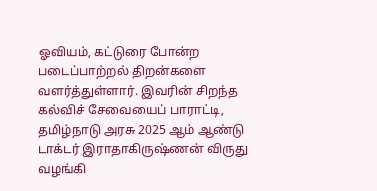ஓவியம், கட்டுரை போன்ற படைப்பாற்றல் திறன்களை வளர்த்துள்ளார். இவரின் சிறந்த கல்விச் சேவையைப் பாராட்டி, தமிழ்நாடு அரசு 2025 ஆம் ஆண்டு டாக்டர் இராதாகிருஷ்ணன் விருது வழங்கி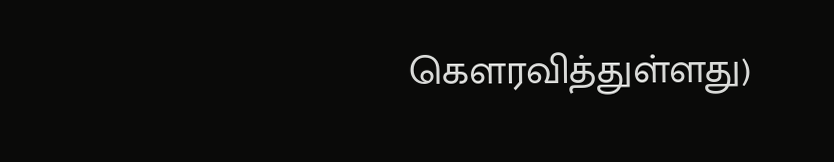கௌரவித்துள்ளது)